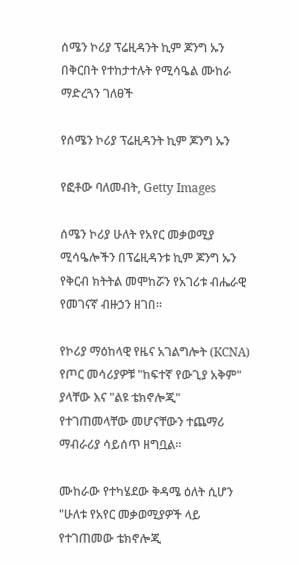ሰሜን ኮሪያ ፕሬዚዳንት ኪም ጆንግ ኡን በቅርበት የተከታተሉት የሚሳዔል ሙከራ ማድረጓን ገለፀች

የሰሜን ኮሪያ ፕሬዚዳንት ኪም ጆንግ ኡን

የፎቶው ባለመብት, Getty Images

ሰሜን ኮሪያ ሁለት የአየር መቃወሚያ ሚሳዔሎችን በፕሬዚዳንቱ ኪም ጆንግ ኡን የቅርብ ክትትል መሞከሯን የአገሪቱ ብሔራዊ የመገናኛ ብዙኃን ዘገበ።

የኮሪያ ማዕከላዊ የዜና አገልግሎት (KCNA) የጦር መሳሪያዎቹ "ከፍተኛ የውጊያ አቅም" ያላቸው እና "ልዩ ቴክኖሎጂ" የተገጠመላቸው መሆናቸውን ተጨማሪ ማብራሪያ ሳይሰጥ ዘግቧል።

ሙከራው የተካሄደው ቅዳሜ ዕለት ሲሆን "ሁለቱ የአየር መቃወሚያዎች ላይ የተገጠመው ቴክኖሎጂ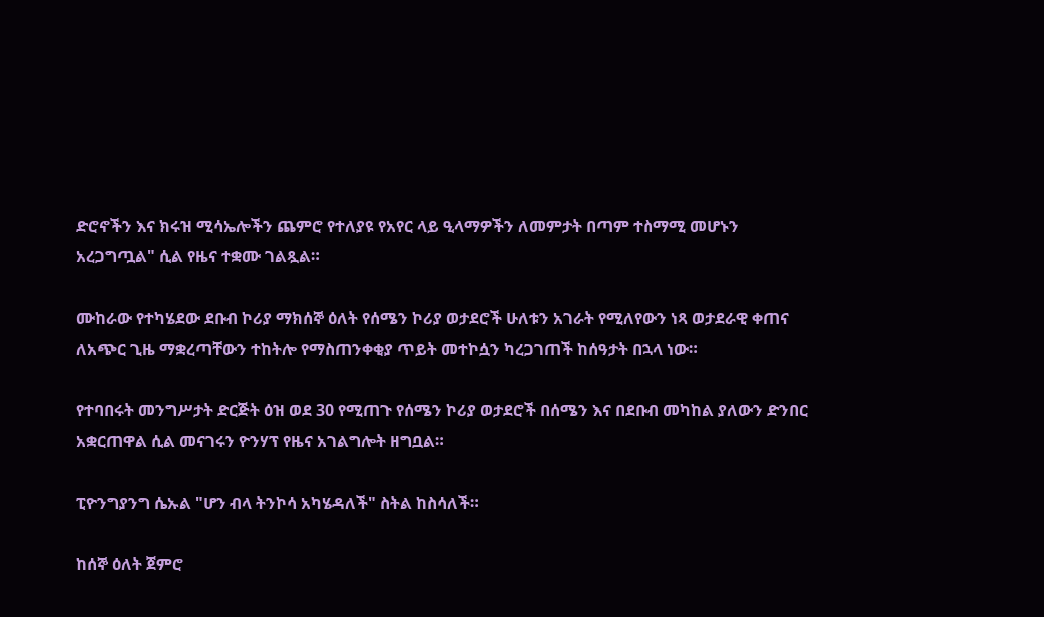ድሮኖችን እና ክሩዝ ሚሳኤሎችን ጨምሮ የተለያዩ የአየር ላይ ዒላማዎችን ለመምታት በጣም ተስማሚ መሆኑን አረጋግጧል" ሲል የዜና ተቋሙ ገልጿል።

ሙከራው የተካሄደው ደቡብ ኮሪያ ማክሰኞ ዕለት የሰሜን ኮሪያ ወታደሮች ሁለቱን አገራት የሚለየውን ነጻ ወታደራዊ ቀጠና ለአጭር ጊዜ ማቋረጣቸውን ተከትሎ የማስጠንቀቂያ ጥይት መተኮሷን ካረጋገጠች ከሰዓታት በኋላ ነው።

የተባበሩት መንግሥታት ድርጅት ዕዝ ወደ 30 የሚጠጉ የሰሜን ኮሪያ ወታደሮች በሰሜን እና በደቡብ መካከል ያለውን ድንበር አቋርጠዋል ሲል መናገሩን ዮንሃፕ የዜና አገልግሎት ዘግቧል።

ፒዮንግያንግ ሴኡል "ሆን ብላ ትንኮሳ አካሄዳለች" ስትል ከስሳለች።

ከሰኞ ዕለት ጀምሮ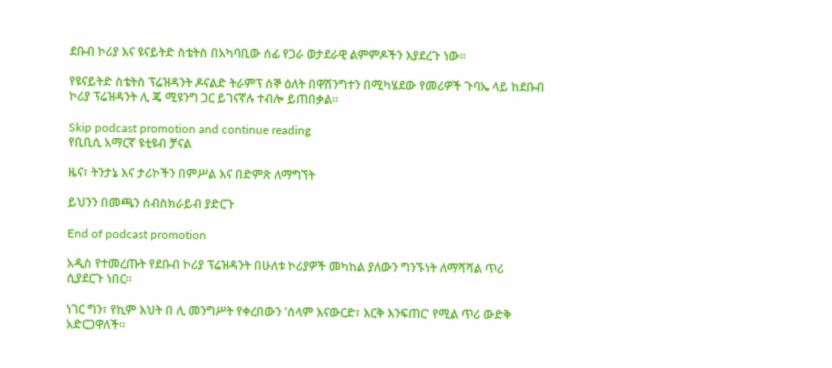ደቡብ ኮሪያ እና ዩናይትድ ስቴትስ በአካባቢው ሰፊ የጋራ ወታደራዊ ልምምዶችን እያደረጉ ነው።

የዩናይትድ ስቴትስ ፕሬዝዳንት ዶናልድ ትራምፕ ሰኞ ዕለት በዋሽንግተን በሚካሄደው የመሪዎች ጉባኤ ላይ ከደቡብ ኮሪያ ፕሬዝዳንት ሊ ጄ ሚዩንግ ጋር ይገናኛሉ ተብሎ ይጠበቃል።

Skip podcast promotion and continue reading
የቢቢሲ አማርኛ ዩቲዩብ ቻናል

ዜና፣ ትንታኔ እና ታሪኮችን በምሥል እና በድምጽ ለማግኘት

ይህንን በመጫን ሰብስክራይብ ያድርጉ

End of podcast promotion

አዲስ የተመረጡት የደቡብ ኮሪያ ፕሬዝዳንት በሁለቱ ኮሪያዎች መካከል ያለውን ግንኙነት ለማሻሻል ጥሪ ሲያደርጉ ነበር።

ነገር ግን፣ የኪም እህት በ ሊ መንግሥት የቀረበውን 'ሰላም እናውርድ፣ እርቅ እንፍጠር' የሚል ጥሪ ውድቅ አድርጋዋለች።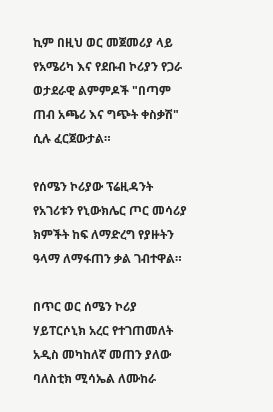ኪም በዚህ ወር መጀመሪያ ላይ የአሜሪካ እና የደቡብ ኮሪያን የጋራ ወታደራዊ ልምምዶች "በጣም ጠብ አጫሪ እና ግጭት ቀስቃሽ" ሲሉ ፈርጀውታል።

የሰሜን ኮሪያው ፕሬዚዳንት የአገሪቱን የኒውክሌር ጦር መሳሪያ ክምችት ከፍ ለማድረግ የያዙትን ዓላማ ለማፋጠን ቃል ገብተዋል።

በጥር ወር ሰሜን ኮሪያ ሃይፐርሶኒክ አረር የተገጠመለት አዲስ መካከለኛ መጠን ያለው ባለስቲክ ሚሳኤል ለሙከራ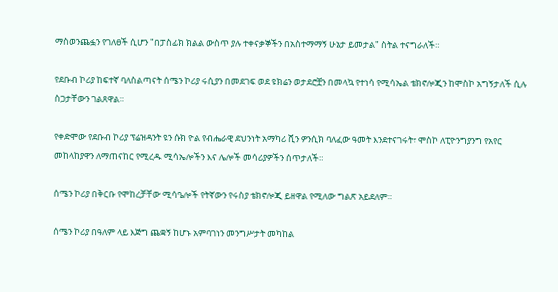ማስወንጨፏን የገለፀች ሲሆን "በፓስፊክ ክልል ውስጥ ያሉ ተቀናቃኞችን በአስተማማኝ ሁኔታ ይመታል" ስትል ተናግራለች።

የደቡብ ኮሪያ ከፍተኛ ባለስልጣናት ሰሜን ኮሪያ ሩሲያን በመደገፍ ወደ ዩክሬን ወታደሮቿን በመላኳ የተነሳ የሚሳኤል ቴክኖሎጂን ከሞስኮ አግኝታለች ሲሉ ስጋታቸውን ገልጸዋል።

የቀድሞው የደቡብ ኮሪያ ፕሬዝዳንት ዩን ሱክ ዮል የብሔራዊ ደህንነት አማካሪ ሺን ዎንሲክ ባለፈው ዓመት እንደተናገሩት፣ ሞስኮ ለፒዮንግያንግ የአየር መከላከያዋን ለማጠናከር የሚረዱ ሚሳኤሎችን እና ሌሎች መሳሪያዎችን ሰጥታለች።

ሰሜን ኮሪያ በቅርቡ የሞከረቻቸው ሚሳዔሎች የትኛውን የሩስያ ቴክኖሎጂ ይዘዋል የሚለው ግልጽ አይደለም።

ሰሜን ኮሪያ በዓለም ላይ እጅግ ጨቋኝ ከሆኑ አምባገነን መንግሥታት መካከል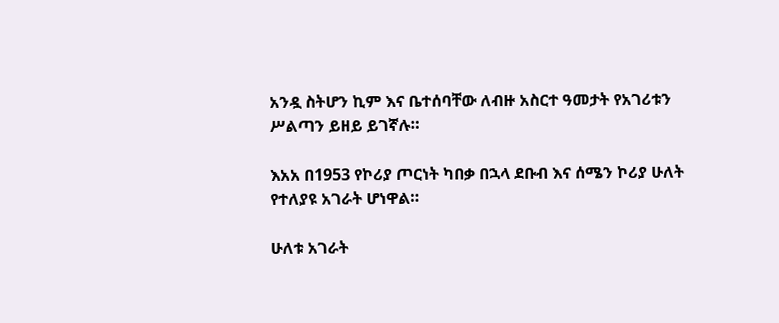አንዷ ስትሆን ኪም እና ቤተሰባቸው ለብዙ አስርተ ዓመታት የአገሪቱን ሥልጣን ይዘይ ይገኛሉ።

እአአ በ1953 የኮሪያ ጦርነት ካበቃ በኋላ ደቡብ እና ሰሜን ኮሪያ ሁለት የተለያዩ አገራት ሆነዋል።

ሁለቱ አገራት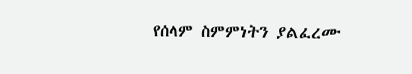የሰላም ስምምነትን ያልፈረሙ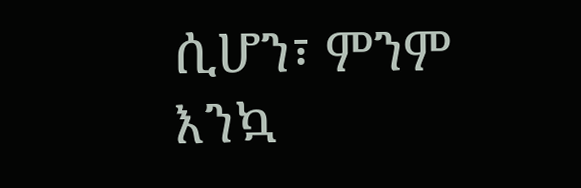ሲሆን፣ ምንም እንኳ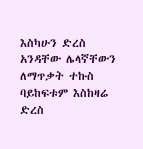እስካሁን ድረስ አንዳቸው ሌላኛቸውን ለማጥቃት ተኩስ ባይከፍቱም እስከዛሬ ድረስ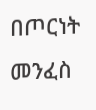በጦርነት መንፈስ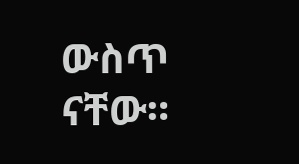ውስጥ ናቸው።